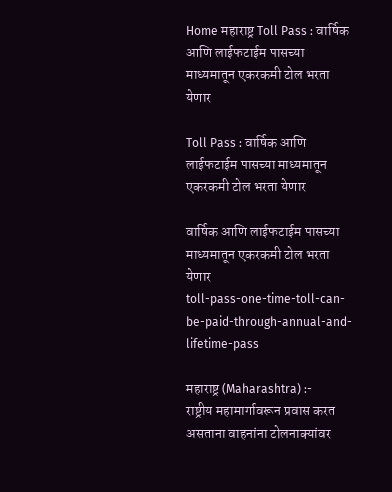Home महाराष्ट्र Toll Pass : वार्षिक आणि लाईफटाईम पासच्या माध्यमातून एकरकमी टोल भरता येणार

Toll Pass : वार्षिक आणि लाईफटाईम पासच्या माध्यमातून एकरकमी टोल भरता येणार

वार्षिक आणि लाईफटाईम पासच्या माध्यमातून एकरकमी टोल भरता येणार
toll-pass-one-time-toll-can-be-paid-through-annual-and-lifetime-pass

महाराष्ट्र (Maharashtra) :-
राष्ट्रीय महामार्गावरून प्रवास करत असताना वाहनांना टोलनाक्यांवर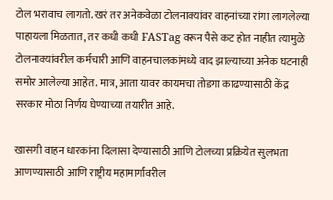टोल भरावाच लागतो. खरं तर अनेकवेळा टोलनाक्यांवर वाहनांच्या रांगा लागलेल्या पाहायला मिळतात, तर कधी कधी FASTag वरून पैसे कट होत नाहीत त्यामुळे टोलनाक्यांवरील कर्मचारी आणि वाहनचालकांमध्ये वाद झाल्याच्या अनेक घटनाही समोर आलेल्या आहेत. मात्र, आता यावर कायमचा तोडगा काढण्यासाठी केंद्र सरकार मोठा निर्णय घेण्याच्या तयारीत आहे.

खासगी वाहन धारकांना दिलासा देण्यासाठी आणि टोलच्या प्रक्रियेत सुलभता आणण्यासाठी आणि राष्ट्रीय महामार्गांवरील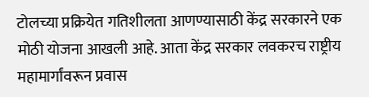टोलच्या प्रक्रियेत गतिशीलता आणण्यासाठी केंद्र सरकारने एक मोठी योजना आखली आहे. आता केंद्र सरकार लवकरच राष्ट्रीय महामार्गांवरून प्रवास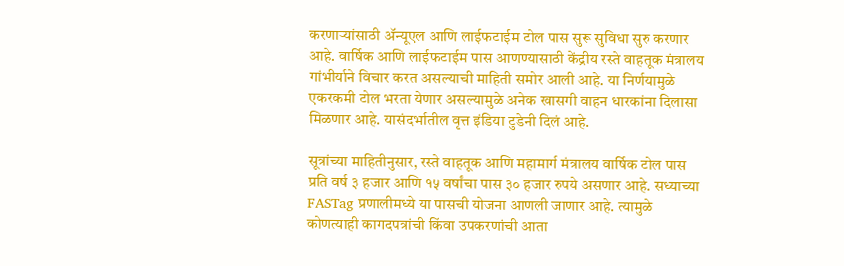करणाऱ्यांसाठी अ‍ॅन्यूएल आणि लाईफटाईम टोल पास सुरू सुविधा सुरु करणार आहे. वार्षिक आणि लाईफटाईम पास आणण्यासाठी केंद्रीय रस्ते वाहतूक मंत्रालय गांभीर्याने विचार करत असल्याची माहिती समोर आली आहे. या निर्णयामुळे एकरकमी टोल भरता येणार असल्यामुळे अनेक खासगी वाहन धारकांना दिलासा मिळणार आहे. यासंदर्भातील वृत्त इंडिया टुडेनी दिलं आहे.

सूत्रांच्या माहितीनुसार, रस्ते वाहतूक आणि महामार्ग मंत्रालय वार्षिक टोल पास प्रति वर्ष ३ हजार आणि १५ वर्षांचा पास ३० हजार रुपये असणार आहे. सध्याच्या FASTag प्रणालीमध्ये या पासची योजना आणली जाणार आहे. त्यामुळे कोणत्याही कागदपत्रांची किंवा उपकरणांची आता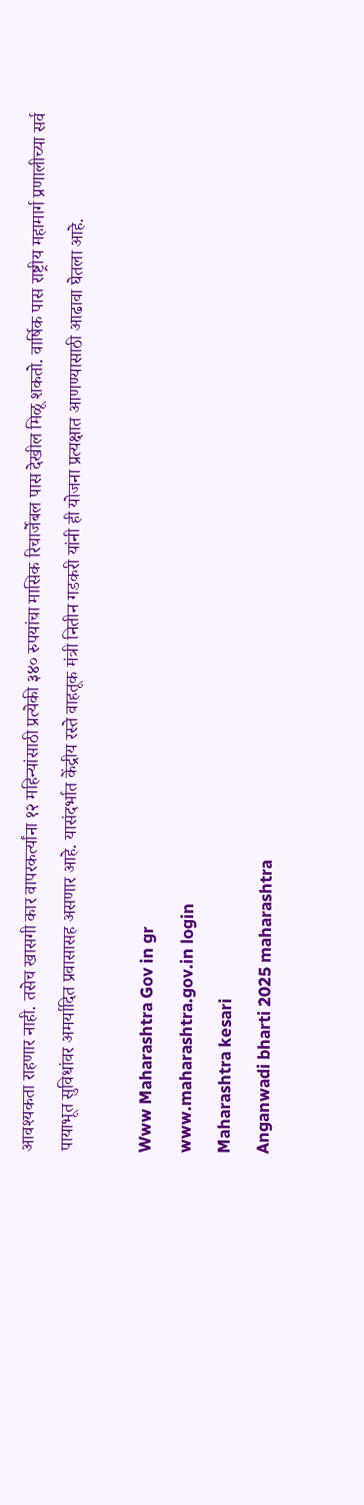आवश्यकता राहणार नाही. तसेच खासगी कार वापरकर्त्यांना १२ महिन्यांसाठी प्रत्येकी ३४० रुपयांचा मासिक रिचार्जेबल पास देखील मिळू शकतो. वार्षिक पास राष्ट्रीय महामार्ग प्रणालीच्या सर्व पायाभूत सुविधांवर अमर्यादित प्रवासासह असणार आहे. यासंदर्भात केंद्रीय रस्ते वाहतूक मंत्री नितीन गडकरी यांनी ही योजना प्रत्यक्षात आणण्यासाठी आढावा घेतला आहे.

Www Maharashtra Gov in gr
www.maharashtra.gov.in login
Maharashtra kesari
Anganwadi bharti 2025 maharashtra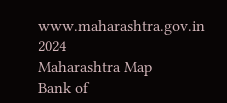www.maharashtra.gov.in 2024
Maharashtra Map
Bank of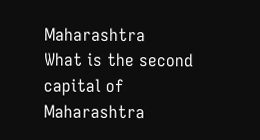Maharashtra
What is the second capital of Maharashtra